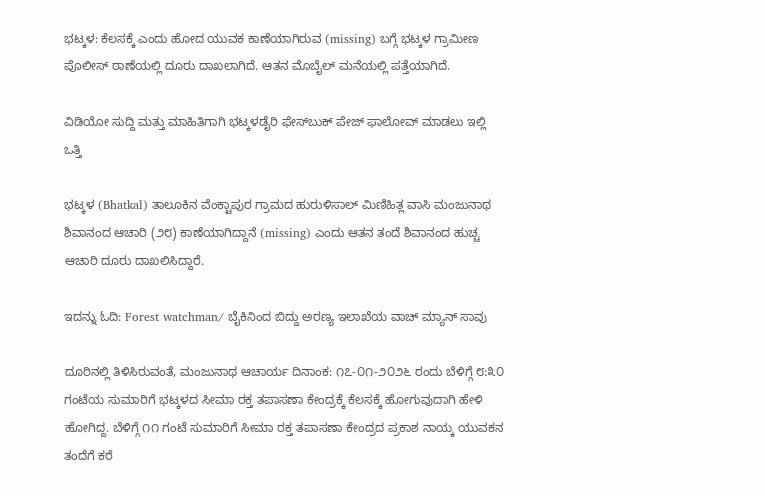ಭಟ್ಕಳ: ಕೆಲಸಕ್ಕೆ ಎಂದು ಹೋದ ಯುವಕ ಕಾಣೆಯಾಗಿರುವ (missing) ಬಗ್ಗೆ ಭಟ್ಕಳ ಗ್ರಾಮೀಣ ಪೊಲೀಸ್ ಠಾಣೆಯಲ್ಲಿ ದೂರು ದಾಖಲಾಗಿದೆ. ಆತನ ಮೊಬೈಲ್ ಮನೆಯಲ್ಲಿ ಪತ್ತೆಯಾಗಿದೆ.

ವಿಡಿಯೋ ಸುದ್ದಿ ಮತ್ತು ಮಾಹಿತಿಗಾಗಿ ಭಟ್ಕಳಡೈರಿ ಫೇಸ್‌ಬುಕ್‌ ಪೇಜ್ ಫಾಲೋವ್ ಮಾಡಲು ಇಲ್ಲಿ ಒತ್ತಿ

ಭಟ್ಕಳ (Bhatkal) ತಾಲೂಕಿನ ವೆಂಕ್ಟಾಪುರ ಗ್ರಾಮದ ಹುರುಳಿಸಾಲ್ ಮಿಣಿಹಿತ್ಲ ವಾಸಿ ಮಂಜುನಾಥ ಶಿವಾನಂದ ಆಚಾರಿ (೨೮) ಕಾಣೆಯಾಗಿದ್ದಾನೆ (missing) ಎಂದು ಆತನ ತಂದೆ ಶಿವಾನಂದ ಹುಚ್ಚ ಆಚಾರಿ ದೂರು ದಾಖಲಿಸಿದ್ದಾರೆ.

ಇದನ್ನು ಓದಿ: Forest watchman/ ಬೈಕಿನಿಂದ ಬಿದ್ದು ಅರಣ್ಯ ಇಲಾಖೆಯ ವಾಚ್ ಮ್ಯಾನ್ ಸಾವು

ದೂರಿನಲ್ಲಿ ತಿಳಿಸಿರುವಂತೆ, ಮಂಜುನಾಥ ಆಚಾರ್ಯ ದಿನಾಂಕ: ೧೭-೦೧-೨೦೨೬ ರಂದು ಬೆಳಿಗ್ಗೆ ೮:೩೦ ಗಂಟೆಯ ಸುಮಾರಿಗೆ ಭಟ್ಕಳದ ಸೀಮಾ ರಕ್ತ ತಪಾಸಣಾ ಕೇಂದ್ರಕ್ಕೆ ಕೆಲಸಕ್ಕೆ ಹೋಗುವುದಾಗಿ ಹೇಳಿ ಹೋಗಿದ್ದ. ಬೆಳಿಗ್ಗೆ ೧೧ ಗಂಟೆ ಸುಮಾರಿಗೆ ಸೀಮಾ ರಕ್ತ ತಪಾಸಣಾ ಕೇಂದ್ರದ ಪ್ರಕಾಶ ನಾಯ್ಕ ಯುವಕನ ತಂದೆಗೆ ಕರೆ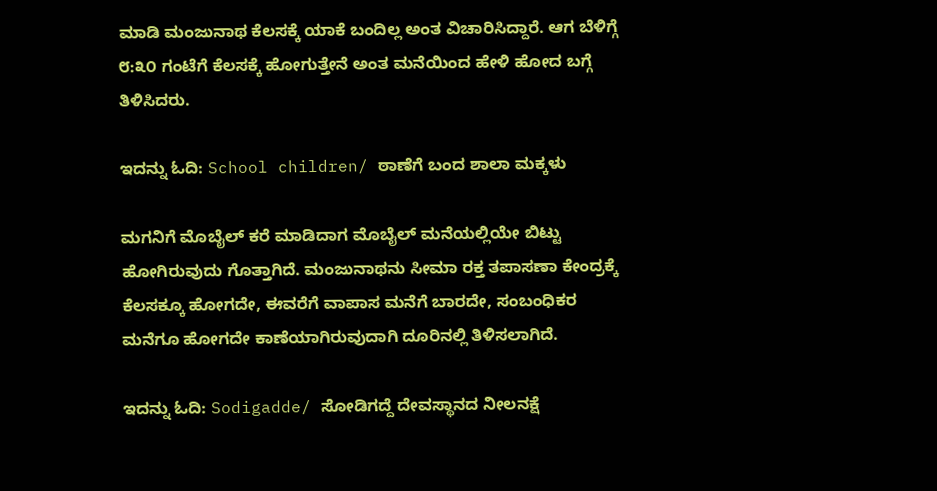ಮಾಡಿ ಮಂಜುನಾಥ ಕೆಲಸಕ್ಕೆ ಯಾಕೆ ಬಂದಿಲ್ಲ ಅಂತ ವಿಚಾರಿಸಿದ್ದಾರೆ. ಆಗ ಬೆಳಿಗ್ಗೆ ೮:೩೦ ಗಂಟೆಗೆ ಕೆಲಸಕ್ಕೆ ಹೋಗುತ್ತೇನೆ ಅಂತ ಮನೆಯಿಂದ ಹೇಳಿ ಹೋದ ಬಗ್ಗೆ ತಿಳಿಸಿದರು.

ಇದನ್ನು ಓದಿ: School children/ ಠಾಣೆಗೆ ಬಂದ ಶಾಲಾ ಮಕ್ಕಳು

ಮಗನಿಗೆ ಮೊಬೈಲ್ ಕರೆ ಮಾಡಿದಾಗ ಮೊಬೈಲ್ ಮನೆಯಲ್ಲಿಯೇ ಬಿಟ್ಟು ಹೋಗಿರುವುದು ಗೊತ್ತಾಗಿದೆ. ಮಂಜುನಾಥನು ಸೀಮಾ ರಕ್ತ ತಪಾಸಣಾ ಕೇಂದ್ರಕ್ಕೆ ಕೆಲಸಕ್ಕೂ ಹೋಗದೇ, ಈವರೆಗೆ ವಾಪಾಸ ಮನೆಗೆ ಬಾರದೇ, ಸಂಬಂಧಿಕರ ಮನೆಗೂ ಹೋಗದೇ ಕಾಣೆಯಾಗಿರುವುದಾಗಿ ದೂರಿನಲ್ಲಿ ತಿಳಿಸಲಾಗಿದೆ.

ಇದನ್ನು ಓದಿ: Sodigadde/ ಸೋಡಿಗದ್ದೆ ದೇವಸ್ಥಾನದ ನೀಲನಕ್ಷೆ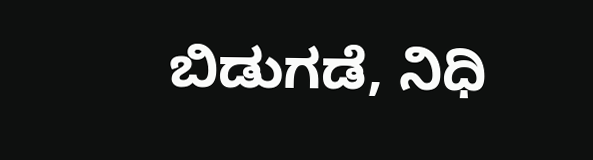ಬಿಡುಗಡೆ, ನಿಧಿ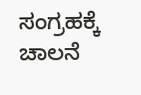ಸಂಗ್ರಹಕ್ಕೆ ಚಾಲನೆ